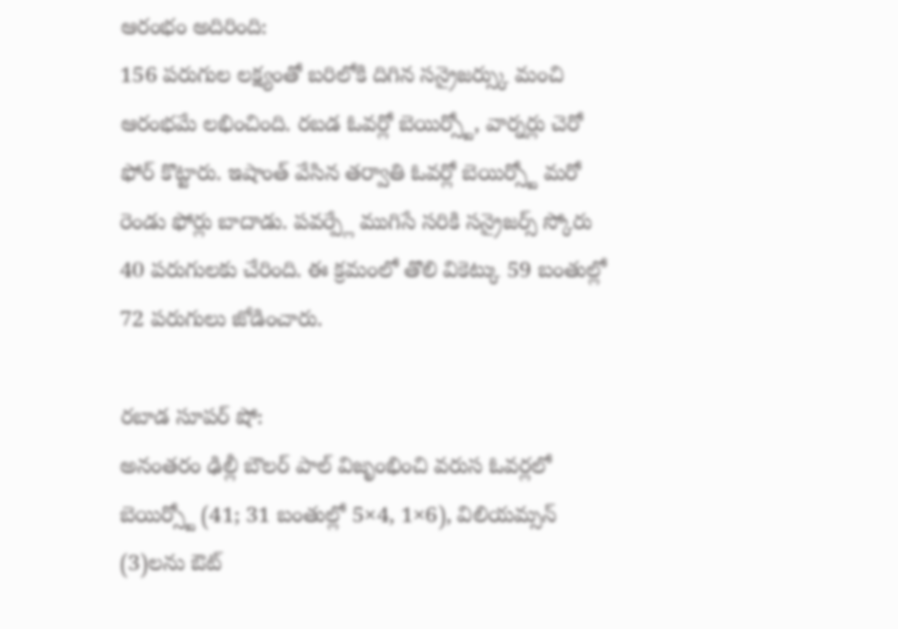ఆరంభం అదిరింది:
156 పరుగుల లక్ష్యంతో బరిలోకి దిగిన సన్రైజర్స్కు మంచి ఆరంభమే లభించింది. రబడ ఓవర్లో బెయిర్స్టో, వార్నర్లు చెరో ఫోర్ కొట్టారు. ఇషాంత్ వేసిన తర్వాతి ఓవర్లో బెయిర్స్టో మరో రెండు ఫోర్లు బాదాడు. పవర్ప్లే ముగిసే సరికి సన్రైజర్స్ స్కోరు 40 పరుగులకు చేరింది. ఈ క్రమంలో తొలి వికెట్కు 59 బంతుల్లో 72 పరుగులు జోడించారు.

రబాడ సూపర్ షో:
అనంతరం ఢిల్లీ బౌలర్ పాల్ విజృంభించి వరుస ఓవర్లలో బెయిర్స్టో (41; 31 బంతుల్లో 5×4, 1×6), విలియమ్సన్ (3)లను ఔట్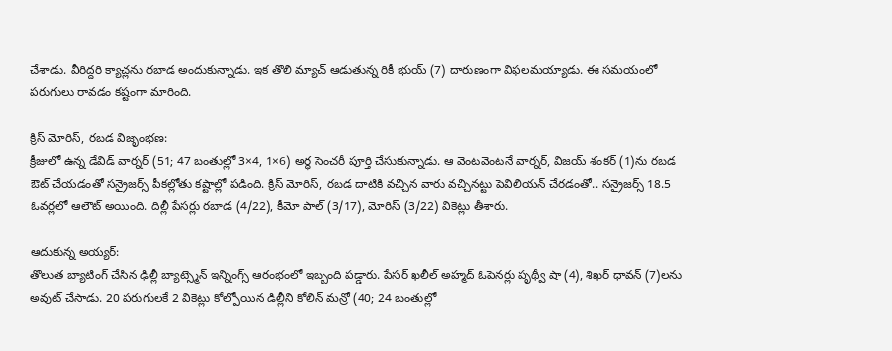చేశాడు. వీరిద్దరి క్యాచ్లను రబాడ అందుకున్నాడు. ఇక తొలి మ్యాచ్ ఆడుతున్న రికీ భుయ్ (7) దారుణంగా విఫలమయ్యాడు. ఈ సమయంలో పరుగులు రావడం కష్టంగా మారింది.

క్రిస్ మోరిస్, రబడ విజృంభణ:
క్రీజులో ఉన్న డేవిడ్ వార్నర్ (51; 47 బంతుల్లో 3×4, 1×6) అర్ధ సెంచరీ పూర్తి చేసుకున్నాడు. ఆ వెంటవెంటనే వార్నర్, విజయ్ శంకర్ (1)ను రబడ ఔట్ చేయడంతో సన్రైజర్స్ పీకల్లోతు కష్టాల్లో పడింది. క్రిస్ మోరిస్, రబడ దాటికి వచ్చిన వారు వచ్చినట్టు పెవిలియన్ చేరడంతో.. సన్రైజర్స్ 18.5 ఓవర్లలో ఆలౌట్ అయింది. దిల్లీ పేసర్లు రబాడ (4/22), కీమో పాల్ (3/17), మోరిస్ (3/22) వికెట్లు తీశారు.

ఆదుకున్న అయ్యర్:
తొలుత బ్యాటింగ్ చేసిన ఢిల్లీ బ్యాట్స్మెన్ ఇన్నింగ్స్ ఆరంభంలో ఇబ్బంది పడ్డారు. పేసర్ ఖలీల్ అహ్మద్ ఓపెనర్లు పృథ్వీ షా (4), శిఖర్ ధావన్ (7)లను అవుట్ చేసాడు. 20 పరుగులకే 2 వికెట్లు కోల్పోయిన డిల్లీని కోలిన్ మన్రో (40; 24 బంతుల్లో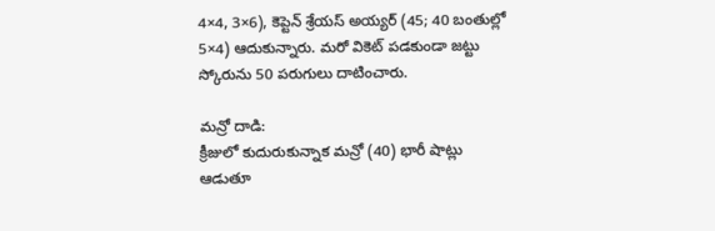4×4, 3×6), కెప్టెన్ శ్రేయస్ అయ్యర్ (45; 40 బంతుల్లో 5×4) ఆదుకున్నారు. మరో వికెట్ పడకుండా జట్టు స్కోరును 50 పరుగులు దాటించారు.

మన్రో దాడి:
క్రీజులో కుదురుకున్నాక మన్రో (40) భారీ షాట్లు ఆడుతూ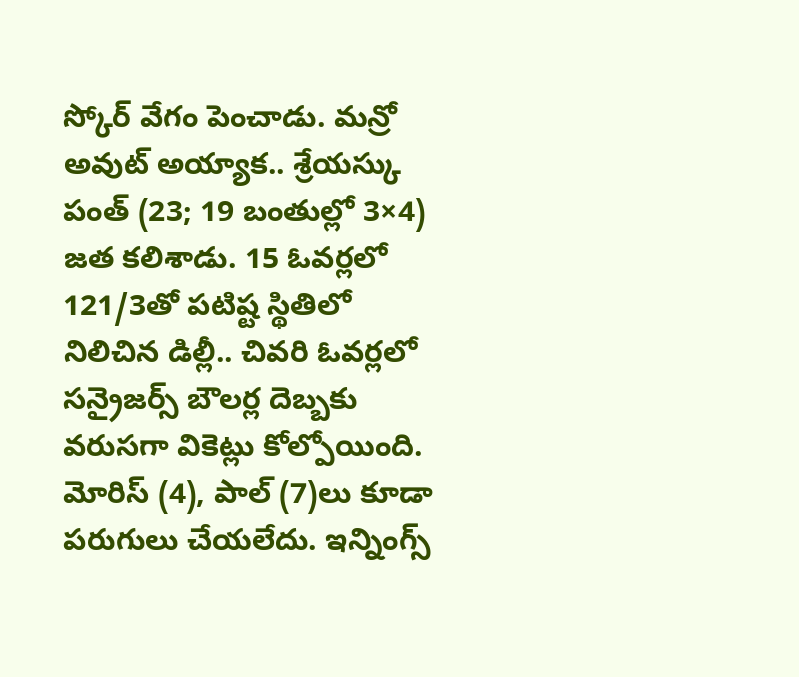స్కోర్ వేగం పెంచాడు. మన్రో అవుట్ అయ్యాక.. శ్రేయస్కు పంత్ (23; 19 బంతుల్లో 3×4) జత కలిశాడు. 15 ఓవర్లలో 121/3తో పటిష్ట స్థితిలో నిలిచిన డిల్లీ.. చివరి ఓవర్లలో సన్రైజర్స్ బౌలర్ల దెబ్బకు వరుసగా వికెట్లు కోల్పోయింది. మోరిస్ (4), పాల్ (7)లు కూడా పరుగులు చేయలేదు. ఇన్నింగ్స్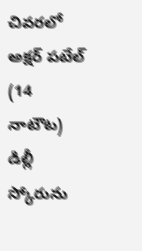చివరలో అక్షర్ పటేల్ (14 నాటౌట) డిల్లీ స్కోరును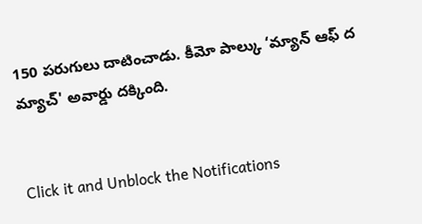150 పరుగులు దాటించాడు. కీమో పాల్కు ‘మ్యాన్ ఆఫ్ ద మ్యాచ్' అవార్డు దక్కింది.


Click it and Unblock the Notifications